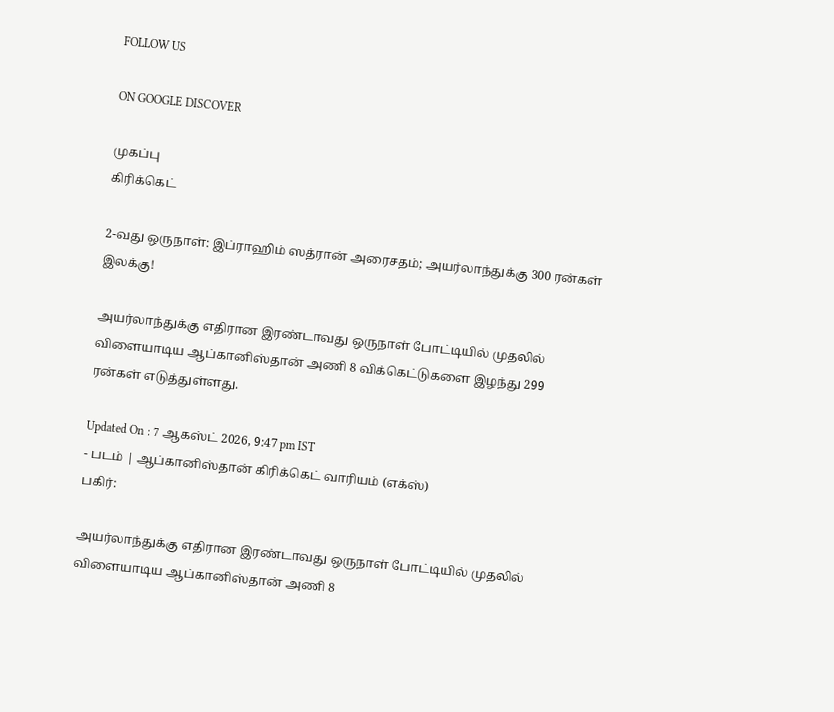FOLLOW US

ON GOOGLE DISCOVER

முகப்பு
கிரிக்கெட்

2-வது ஒருநாள்: இப்ராஹிம் ஸத்ரான் அரைசதம்; அயர்லாந்துக்கு 300 ரன்கள் இலக்கு!

அயர்லாந்துக்கு எதிரான இரண்டாவது ஒருநாள் போட்டியில் முதலில் விளையாடிய ஆப்கானிஸ்தான் அணி 8 விக்கெட்டுகளை இழந்து 299 ரன்கள் எடுத்துள்ளது.

Updated On : 7 ஆகஸ்ட் 2026, 9:47 pm IST
- படம் | ஆப்கானிஸ்தான் கிரிக்கெட் வாரியம் (எக்ஸ்)
பகிர்:

அயர்லாந்துக்கு எதிரான இரண்டாவது ஒருநாள் போட்டியில் முதலில் விளையாடிய ஆப்கானிஸ்தான் அணி 8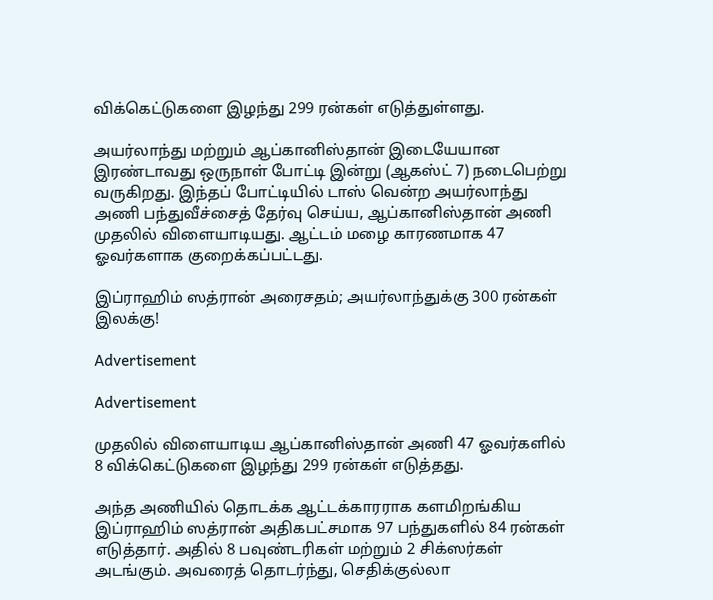விக்கெட்டுகளை இழந்து 299 ரன்கள் எடுத்துள்ளது.

அயர்லாந்து மற்றும் ஆப்கானிஸ்தான் இடையேயான இரண்டாவது ஒருநாள் போட்டி இன்று (ஆகஸ்ட் 7) நடைபெற்று வருகிறது. இந்தப் போட்டியில் டாஸ் வென்ற அயர்லாந்து அணி பந்துவீச்சைத் தேர்வு செய்ய, ஆப்கானிஸ்தான் அணி முதலில் விளையாடியது. ஆட்டம் மழை காரணமாக 47 ஓவர்களாக குறைக்கப்பட்டது.

இப்ராஹிம் ஸத்ரான் அரைசதம்; அயர்லாந்துக்கு 300 ரன்கள் இலக்கு!

Advertisement

Advertisement

முதலில் விளையாடிய ஆப்கானிஸ்தான் அணி 47 ஓவர்களில் 8 விக்கெட்டுகளை இழந்து 299 ரன்கள் எடுத்தது.

அந்த அணியில் தொடக்க ஆட்டக்காரராக களமிறங்கிய இப்ராஹிம் ஸத்ரான் அதிகபட்சமாக 97 பந்துகளில் 84 ரன்கள் எடுத்தார். அதில் 8 பவுண்டரிகள் மற்றும் 2 சிக்ஸர்கள் அடங்கும். அவரைத் தொடர்ந்து, செதிக்குல்லா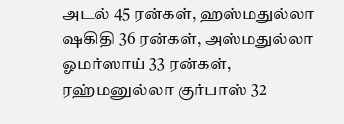அடல் 45 ரன்கள், ஹஸ்மதுல்லா ஷகிதி 36 ரன்கள், அஸ்மதுல்லா ஓமர்ஸாய் 33 ரன்கள், ரஹ்மனுல்லா குர்பாஸ் 32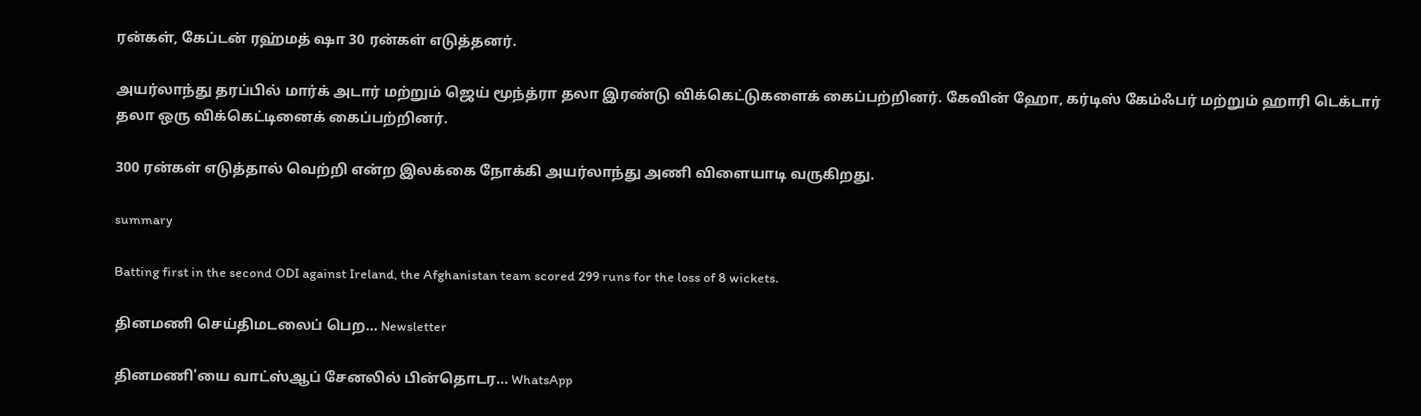ரன்கள், கேப்டன் ரஹ்மத் ஷா 30 ரன்கள் எடுத்தனர்.

அயர்லாந்து தரப்பில் மார்க் அடார் மற்றும் ஜெய் மூந்த்ரா தலா இரண்டு விக்கெட்டுகளைக் கைப்பற்றினர். கேவின் ஹோ, கர்டிஸ் கேம்ஃபர் மற்றும் ஹாரி டெக்டார் தலா ஒரு விக்கெட்டினைக் கைப்பற்றினர்.

300 ரன்கள் எடுத்தால் வெற்றி என்ற இலக்கை நோக்கி அயர்லாந்து அணி விளையாடி வருகிறது.

summary

Batting first in the second ODI against Ireland, the Afghanistan team scored 299 runs for the loss of 8 wickets.

தினமணி செய்திமடலைப் பெற... Newsletter

தினமணி'யை வாட்ஸ்ஆப் சேனலில் பின்தொடர... WhatsApp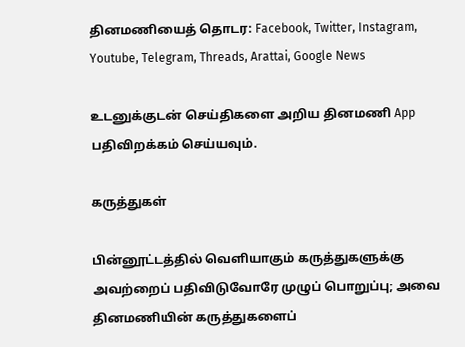தினமணியைத் தொடர: Facebook, Twitter, Instagram, Youtube, Telegram, Threads, Arattai, Google News

உடனுக்குடன் செய்திகளை அறிய தினமணி App பதிவிறக்கம் செய்யவும்.

கருத்துகள்

பின்னூட்டத்தில் வெளியாகும் கருத்துகளுக்கு அவற்றைப் பதிவிடுவோரே முழுப் பொறுப்பு; அவை தினமணியின் கருத்துகளைப்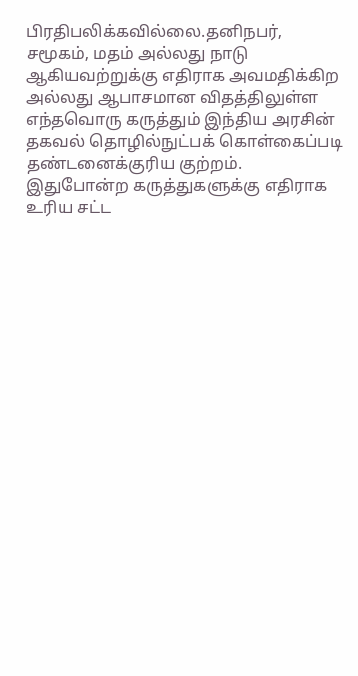பிரதிபலிக்கவில்லை.தனிநபர், சமூகம், மதம் அல்லது நாடு ஆகியவற்றுக்கு எதிராக அவமதிக்கிற அல்லது ஆபாசமான விதத்திலுள்ள எந்தவொரு கருத்தும் இந்திய அரசின் தகவல் தொழில்நுட்பக் கொள்கைப்படி தண்டனைக்குரிய குற்றம். இதுபோன்ற கருத்துகளுக்கு எதிராக உரிய சட்ட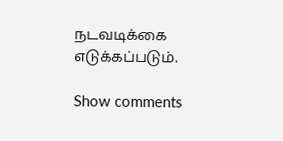நடவடிக்கை எடுக்கப்படும்.

Show comments